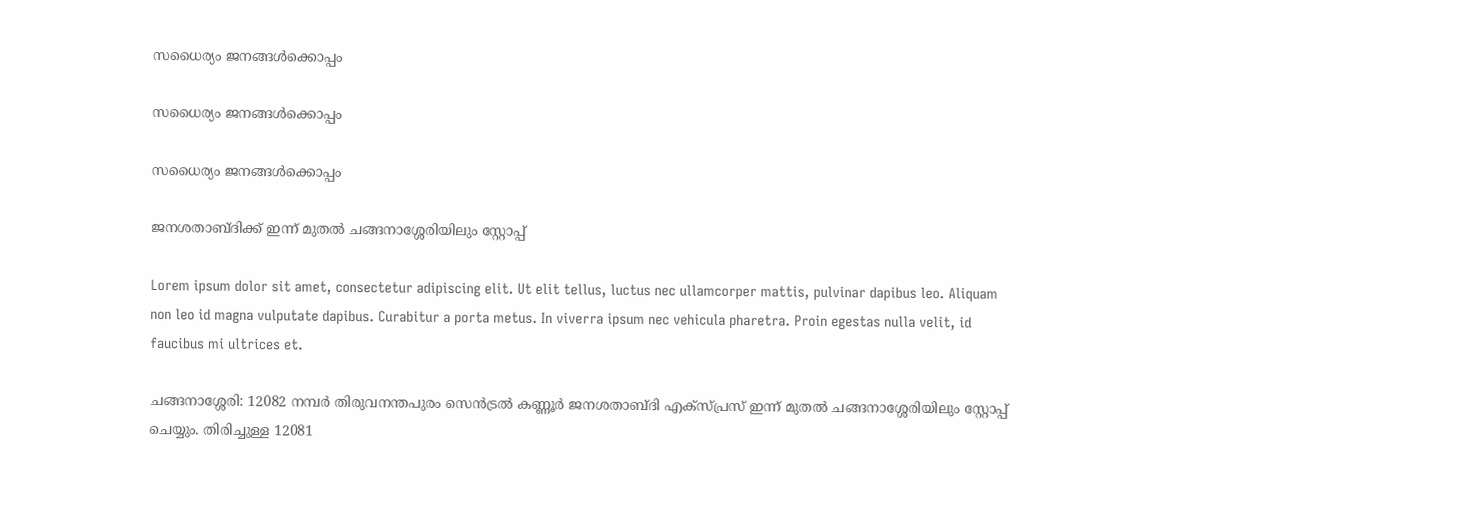സധൈര്യം ജനങ്ങൾക്കൊപ്പം

സധൈര്യം ജനങ്ങൾക്കൊപ്പം

സധൈര്യം ജനങ്ങൾക്കൊപ്പം

ജനശതാബ്ദിക്ക് ഇന്ന് മുതൽ ചങ്ങനാശ്ശേരിയിലും സ്റ്റോപ്പ്

Lorem ipsum dolor sit amet, consectetur adipiscing elit. Ut elit tellus, luctus nec ullamcorper mattis, pulvinar dapibus leo. Aliquam non leo id magna vulputate dapibus. Curabitur a porta metus. In viverra ipsum nec vehicula pharetra. Proin egestas nulla velit, id faucibus mi ultrices et.

ചങ്ങനാശ്ശേരി: 12082 നമ്പർ തിരുവനന്തപുരം സെൻട്രൽ കണ്ണൂർ ജനശതാബ്ദി എക്സ്പ്രസ് ഇന്ന് മുതൽ ചങ്ങനാശ്ശേരിയിലും സ്റ്റോപ്പ് ചെയ്യും. തിരിച്ചുള്ള 12081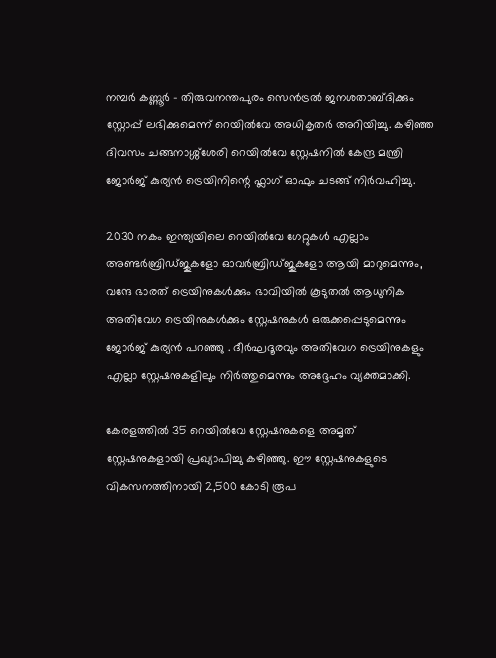നമ്പർ കണ്ണൂർ – തിരുവനന്തപുരം സെൻട്രൽ ജനശതാബ്ദിക്കും സ്റ്റോപ്പ് ലഭിക്കുമെന്ന് റെയിൽവേ അധികൃതർ അറിയിച്ചു. കഴിഞ്ഞ ദിവസം ചങ്ങനാശ്ശ്ശേരി റെയിൽവേ സ്റ്റേഷനിൽ കേന്ദ്ര മന്ത്രി ജോർജ് കുര്യൻ ട്രെയിനിന്റെ ഫ്ലാഗ് ഓഫും ചടങ്ങ് നിർവഹിച്ചു.

2030 നകം ഇന്ത്യയിലെ റെയിൽവേ ഗേറ്റുകൾ എല്ലാം അണ്ടർബ്രിഡ്ജുകളോ ഓവർബ്രിഡ്ജുകളോ ആയി മാറുമെന്നും, വന്ദേ ഭാരത് ട്രെയിനുകൾക്കും ഭാവിയിൽ കൂടുതൽ ആധുനിക അതിവേഗ ട്രെയിനുകൾക്കും സ്റ്റേഷനുകൾ ഒരുക്കപ്പെടുമെന്നും ജോർജ് കുര്യൻ പറഞ്ഞു . ദീർഘദൂരവും അതിവേഗ ട്രെയിനുകളും എല്ലാ സ്റ്റേഷനുകളിലും നിർത്തുമെന്നും അദ്ദേഹം വ്യക്തമാക്കി.

കേരളത്തിൽ 35 റെയിൽവേ സ്റ്റേഷനുകളെ അമൃത് സ്റ്റേഷനുകളായി പ്രഖ്യാപിച്ചു കഴിഞ്ഞു. ഈ സ്റ്റേഷനുകളുടെ വികസനത്തിനായി 2,500 കോടി രൂപ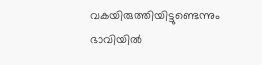വകയിരുത്തിയിട്ടുണ്ടെന്നും ഭാവിയിൽ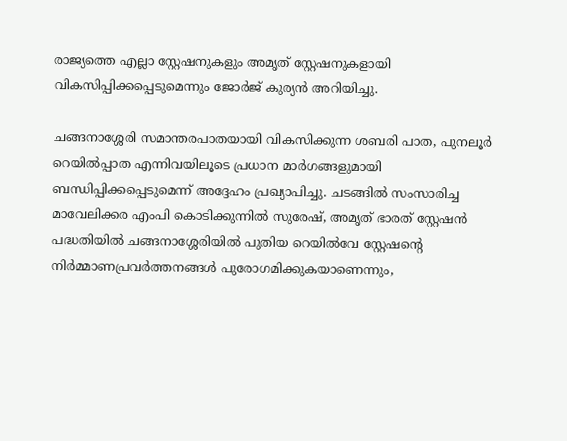രാജ്യത്തെ എല്ലാ സ്റ്റേഷനുകളും അമൃത് സ്റ്റേഷനുകളായി വികസിപ്പിക്കപ്പെടുമെന്നും ജോർജ് കുര്യൻ അറിയിച്ചു.

ചങ്ങനാശ്ശേരി സമാന്തരപാതയായി വികസിക്കുന്ന ശബരി പാത, പുനലൂർ റെയിൽപ്പാത എന്നിവയിലൂടെ പ്രധാന മാർഗങ്ങളുമായി ബന്ധിപ്പിക്കപ്പെടുമെന്ന് അദ്ദേഹം പ്രഖ്യാപിച്ചു. ചടങ്ങിൽ സംസാരിച്ച മാവേലിക്കര എംപി കൊടിക്കുന്നിൽ സുരേഷ്, അമൃത് ഭാരത് സ്റ്റേഷൻ പദ്ധതിയിൽ ചങ്ങനാശ്ശേരിയിൽ പുതിയ റെയിൽവേ സ്റ്റേഷന്റെ നിർമ്മാണപ്രവർത്തനങ്ങൾ പുരോഗമിക്കുകയാണെന്നും,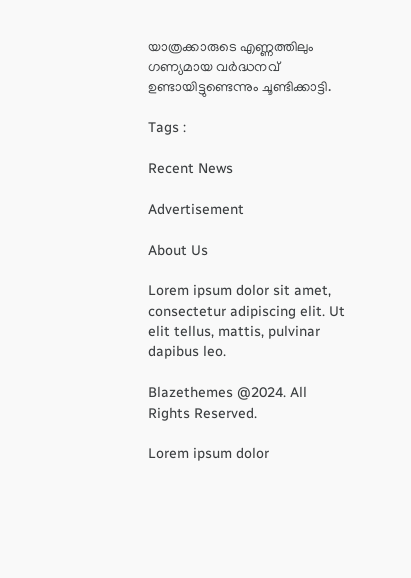യാത്രക്കാരുടെ എണ്ണത്തിലും ഗണ്യമായ വർദ്ധനവ് ഉണ്ടായിട്ടുണ്ടെന്നും ചൂണ്ടിക്കാട്ടി.

Tags :

Recent News

Advertisement

About Us

Lorem ipsum dolor sit amet, consectetur adipiscing elit. Ut elit tellus, mattis, pulvinar dapibus leo.

Blazethemes @2024. All Rights Reserved.

Lorem ipsum dolor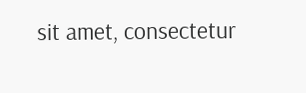sit amet, consectetur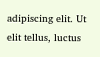adipiscing elit. Ut elit tellus, luctus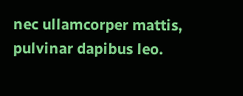nec ullamcorper mattis, pulvinar dapibus leo.